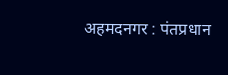अहमदनगर : पंतप्रधान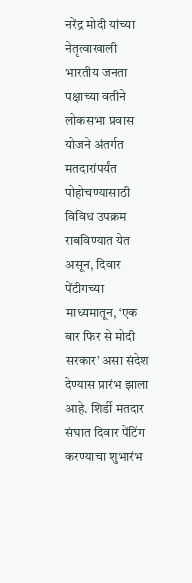नरेंद्र मोदी यांच्या नेतृत्वाखाली भारतीय जनता पक्षाच्या वतीने लोकसभा प्रवास योजने अंतर्गत मतदारांपर्यंत पोहोचण्यासाठी विविध उपक्रम राबविण्यात येत असून, दिवार पेंटीगच्या माध्यमातून, ‘एक बार फिर से मोदी सरकार’ असा संदेश देण्यास प्रारंभ झाला आहे. शिर्डी मतदार संघात दिवार पेंटिंग करण्याचा शुभारंभ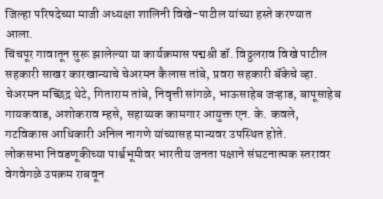जिल्हा परिषदेच्या माजी अध्यक्षा शालिनी विखे-पाटील यांच्या हस्ते करण्यात आला.
चिंचपूर गावातून सुरू झालेल्या या कार्यक्रमास पद्मश्री डॉ. विठ्ठलराव विखे पाटील सहकारी साखर कारखान्याचे चेअरमन कैलास तांबे, प्रवरा सहकारी बॅकेचे व्हा. चेअरमन मच्छिंद्र थेटे, गिताराम तांबे, निवृत्ती सांगळे, भाऊसाहेब जऱ्हाड, बापूसाहेब गायकवाड, अशोकराव म्हसे, सहाय्यक कामगार आयुक्त एन. के. कवले, गटविकास आधिकारी अनिल नागणे यांच्यासह मान्यवर उपस्थित होते.
लोकसभा निवडणूकीच्या पार्श्वभूमीवर भारतीय जनता पक्षाने संघटनात्मक स्तरावर वेगवेगळे उपक्रम राबवून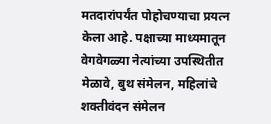मतदारांपर्यंत पोहोचण्याचा प्रयत्न केला आहे. पक्षाच्या माध्यमातून वेगवेगळ्या नेत्यांच्या उपस्थितीत मेळावे, बुथ संमेलन, महिलांचे शक्तीवंदन संमेलन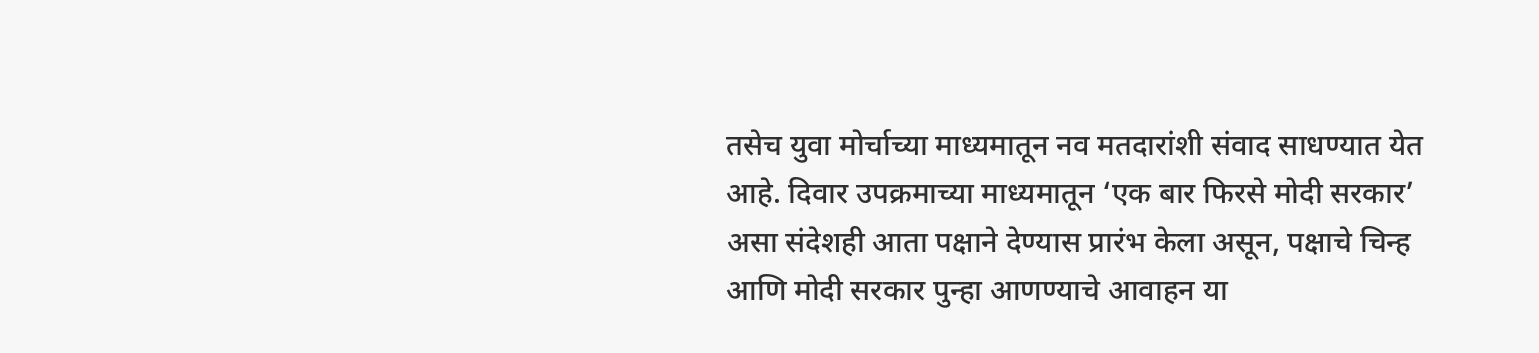तसेच युवा मोर्चाच्या माध्यमातून नव मतदारांशी संवाद साधण्यात येत आहे. दिवार उपक्रमाच्या माध्यमातून ‘एक बार फिरसे मोदी सरकार’ असा संदेशही आता पक्षाने देण्यास प्रारंभ केला असून, पक्षाचे चिन्ह आणि मोदी सरकार पुन्हा आणण्याचे आवाहन या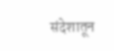संदेशातून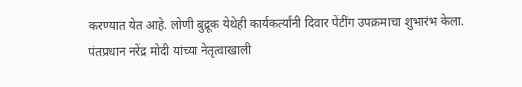करण्यात येत आहे. लोणी बुद्रूक येथेही कार्यकर्त्यांनी दिवार पेंटींग उपक्रमाचा शुभारंभ केला.
पंतप्रधान नरेंद्र मोदी यांच्या नेतृत्वाखाली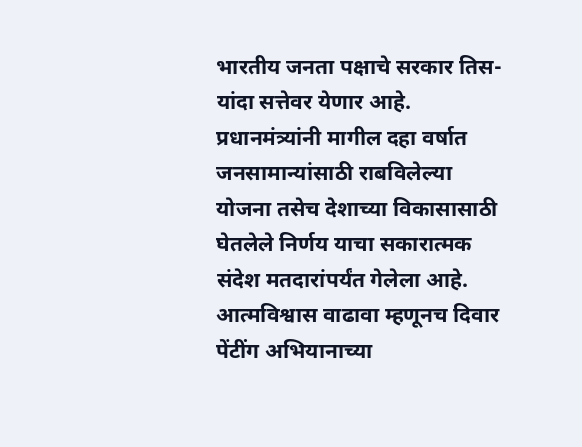भारतीय जनता पक्षाचे सरकार तिस-यांदा सत्तेवर येणार आहे. प्रधानमंत्र्यांनी मागील दहा वर्षात जनसामान्यांसाठी राबविलेल्या योजना तसेच देशाच्या विकासासाठी घेतलेले निर्णय याचा सकारात्मक संदेश मतदारांपर्यंत गेलेला आहे. आत्मविश्वास वाढावा म्हणूनच दिवार पेंटींग अभियानाच्या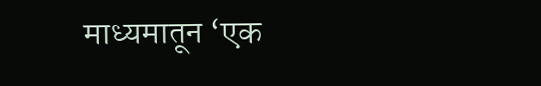माध्यमातून ‘एक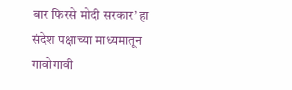बार फिरसे मोदी सरकार’ हा संदेश पक्षाच्या माध्यमातून गावोगावी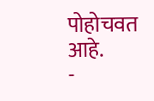पोहोचवत आहे.
-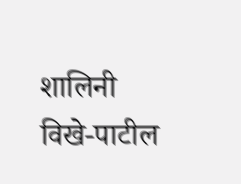शालिनी विखे-पाटील